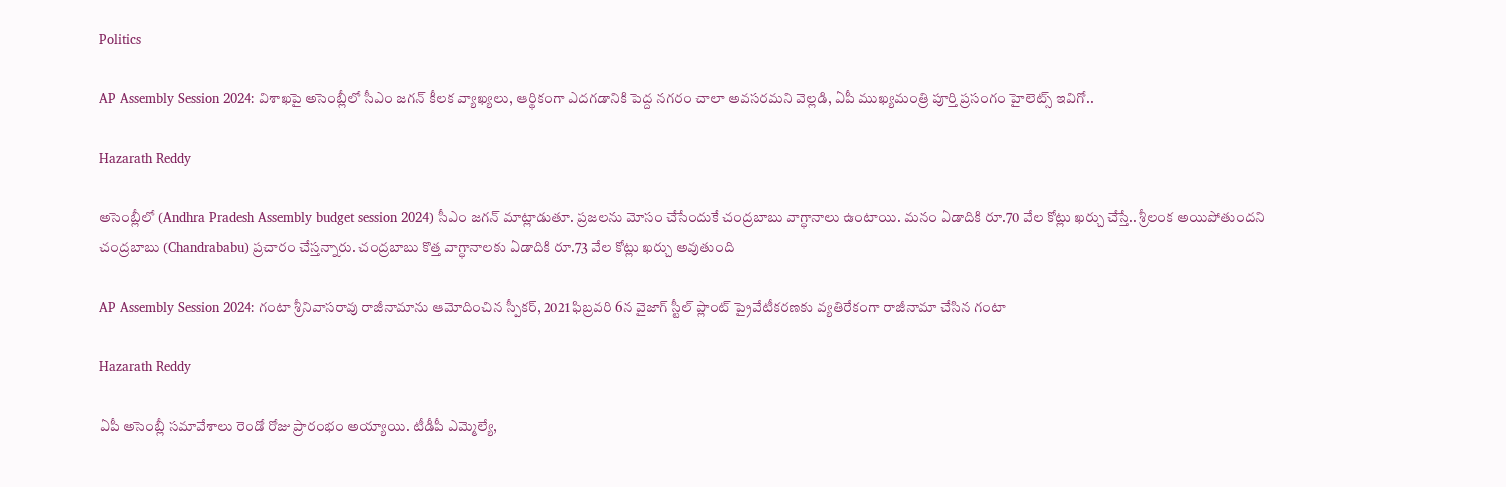Politics

AP Assembly Session 2024: విశాఖపై అసెంబ్లీలో సీఎం జగన్ కీలక వ్యాఖ్యలు, ఆర్థికంగా ఎదగడానికి పెద్ద నగరం చాలా అవసరమని వెల్లడి, ఏపీ ముఖ్యమంత్రి పూర్తి ప్రసంగం హైలెట్స్ ఇవిగో..

Hazarath Reddy

అసెంబ్లీలో (Andhra Pradesh Assembly budget session 2024) సీఎం జగన్ మాట్లాడుతూ. ప్రజలను మోసం చేసేందుకే చంద్రబాబు వాగ్ధానాలు ఉంటాయి. మనం ఏడాదికి రూ.70 వేల కోట్లు ఖర్చు చేస్తే.. శ్రీలంక అయిపోతుందని చంద్రబాబు (Chandrababu) ప్రచారం చేస్తన్నారు. చంద్రబాబు కొత్త వాగ్ధానాలకు ఏడాదికి రూ.73 వేల కోట్లు ఖర్చు అవుతుంది

AP Assembly Session 2024: గంటా శ్రీనివాసరావు రాజీనామాను ఆమోదించిన స్పీకర్, 2021 ఫిబ్రవరి 6న వైజాగ్ స్టీల్ ప్లాంట్ ప్రైవేటీకరణకు వ్యతిరేకంగా రాజీనామా చేసిన గంటా

Hazarath Reddy

ఏపీ అసెంబ్లీ సమావేశాలు రెండో రోజు ప్రారంభం అయ్యాయి. టీడీపీ ఎమ్మెల్యే,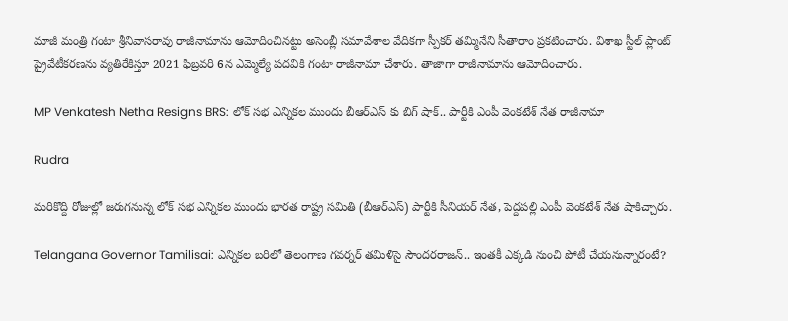మాజీ మంత్రి గంటా శ్రీనివాసరావు రాజీనామాను ఆమోదించినట్టు అసెంబ్లీ సమావేశాల వేదికగా స్పీకర్ తమ్మినేని సీతారాం ప్రకటించారు. విశాఖ స్టీల్ ప్లాంట్ ప్రైవేటీకరణను వ్యతిరేకిస్తూ 2021 ఫిబ్రవరి 6న ఎమ్మెల్యే పదవికి గంటా రాజీనామా చేశారు. తాజాగా రాజీనామాను ఆమోదించారు.

MP Venkatesh Netha Resigns BRS: లోక్ సభ ఎన్నికల ముందు బీఆర్ఎస్ కు బిగ్ షాక్.. పార్టీకి ఎంపీ వెంకటేశ్ నేత రాజీనామా

Rudra

మరికొద్ది రోజుల్లో జరుగనున్న లోక్ సభ ఎన్నికల ముందు భారత రాష్ట్ర సమితి (బీఆర్ఎస్) పార్టీకి సీనియర్ నేత, పెద్దపల్లి ఎంపీ వెంకటేశ్ నేత షాకిచ్చారు.

Telangana Governor Tamilisai: ఎన్నికల బరిలో తెలంగాణ గవర్నర్ తమిళిసై సౌందరరాజన్‌.. ఇంతకీ ఎక్కడి నుంచి పోటీ చేయనున్నారంటే?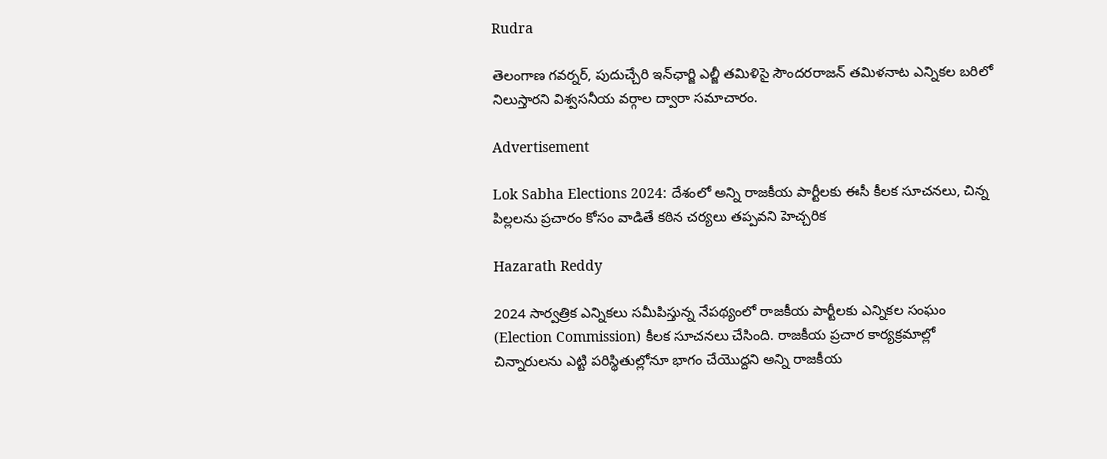Rudra

తెలంగాణ గవర్నర్, పుదుచ్చేరి ఇన్‌ఛార్జి ఎల్జీ తమిళిసై సౌందరరాజన్‌ తమిళనాట ఎన్నికల బరిలో నిలుస్తారని విశ్వసనీయ వర్గాల ద్వారా సమాచారం.

Advertisement

Lok Sabha Elections 2024: దేశంలో అన్ని రాజకీయ పార్టీలకు ఈసీ కీలక సూచనలు, చిన్న పిల్లలను ప్రచారం కోసం వాడితే కఠిన చర్యలు తప్పవని హెచ్చరిక

Hazarath Reddy

2024 సార్వత్రిక ఎన్నికలు సమీపిస్తున్న నేపథ్యంలో రాజకీయ పార్టీలకు ఎన్నికల సంఘం (Election Commission) కీలక సూచనలు చేసింది. రాజకీయ ప్రచార కార్యక్రమాల్లో చిన్నారులను ఎట్టి పరిస్థితుల్లోనూ భాగం చేయొద్దని అన్ని రాజకీయ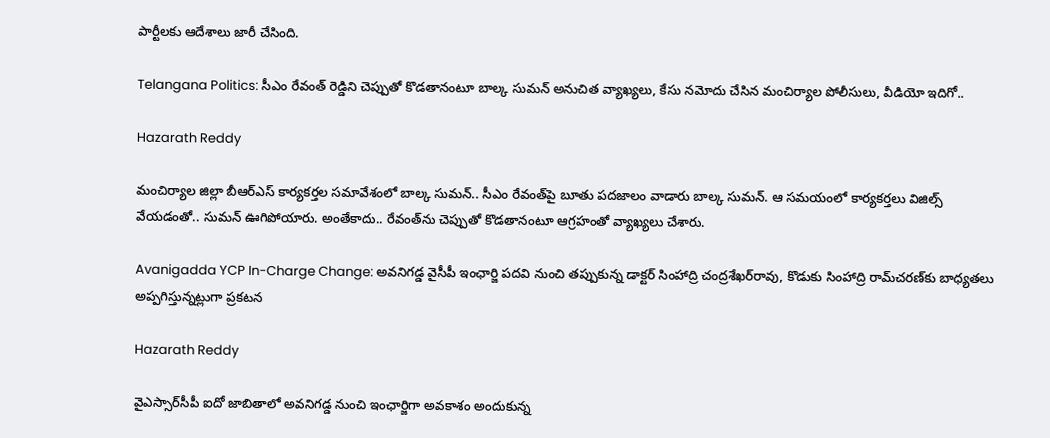పార్టీలకు ఆదేశాలు జారీ చేసింది.

Telangana Politics: సీఎం రేవంత్ రెడ్డిని చెప్పుతో కొడతానంటూ బాల్క సుమన్ అనుచిత వ్యాఖ్యలు, కేసు నమోదు చేసిన మంచిర్యాల పోలీసులు, వీడియో ఇదిగో..

Hazarath Reddy

మంచిర్యాల జిల్లా బీఆర్‌ఎస్‌ కార్యకర్తల సమావేశంలో బాల్క సుమన్.. సీఎం రేవంత్‌పై బూతు పదజాలం వాడారు బాల్క సుమన్‌. ఆ సమయంలో కార్యకర్తలు విజిల్స్‌ వేయడంతో.. సుమన్‌ ఊగిపోయారు. అంతేకాదు.. రేవంత్‌ను చెప్పుతో కొడతానంటూ ఆగ్రహంతో వ్యాఖ్యలు చేశారు.

Avanigadda YCP In-Charge Change: అవనిగడ్డ వైసీపీ ఇంఛార్జి పదవి నుంచి తప్పుకున్న డాక్టర్‌ సింహాద్రి చంద్రశేఖర్‌రావు, కొడుకు సింహాద్రి రామ్‌చరణ్‌‌కు బాధ్యతలు అప్పగిస్తున్నట్లుగా ప్రకటన

Hazarath Reddy

వైఎస్సార్‌సీపీ ఐదో జాబితాలో అవనిగడ్డ నుంచి ఇంఛార్జిగా అవకాశం అందుకున్న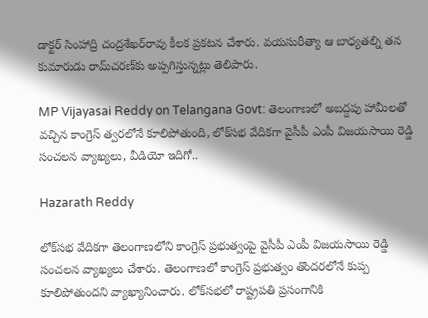డాక్టర్‌ సింహాద్రి చంద్రశేఖర్‌రావు కీలక ప్రకటన చేశారు. వయసురీత్యా ఆ బాధ్యతల్ని తన కుమారుడు రామ్‌చరణ్‌కు అప్పగిస్తున్నట్లు తెలిపారు.

MP Vijayasai Reddy on Telangana Govt: తెలంగాణలో అబద్దపు హామీలతో వచ్చిన కాంగ్రెస్ త్వరలోనే కూలిపోతుంది, లోక్‌సభ వేదికగా వైసీపీ ఎంపీ విజయసాయి రెడ్డి సంచలన వ్యాఖ్యలు, వీడియో ఇదిగో..

Hazarath Reddy

లోక్‌సభ వేదికగా తెలంగాణలోని కాంగ్రెస్‌ ప్రభుత్వంపై వైసీపీ ఎంపీ విజయసాయి రెడ్డి సంచలన వ్యాఖ్యలు చేశారు. తెలంగాణలో కాంగ్రెస్‌ ప్రభుత్వం తొందరలోనే కుప్ప కూలిపోతుందని వ్యాఖ్యానించారు. లోక్‌సభలో రాష్ట్రపతి ప్రసంగానికి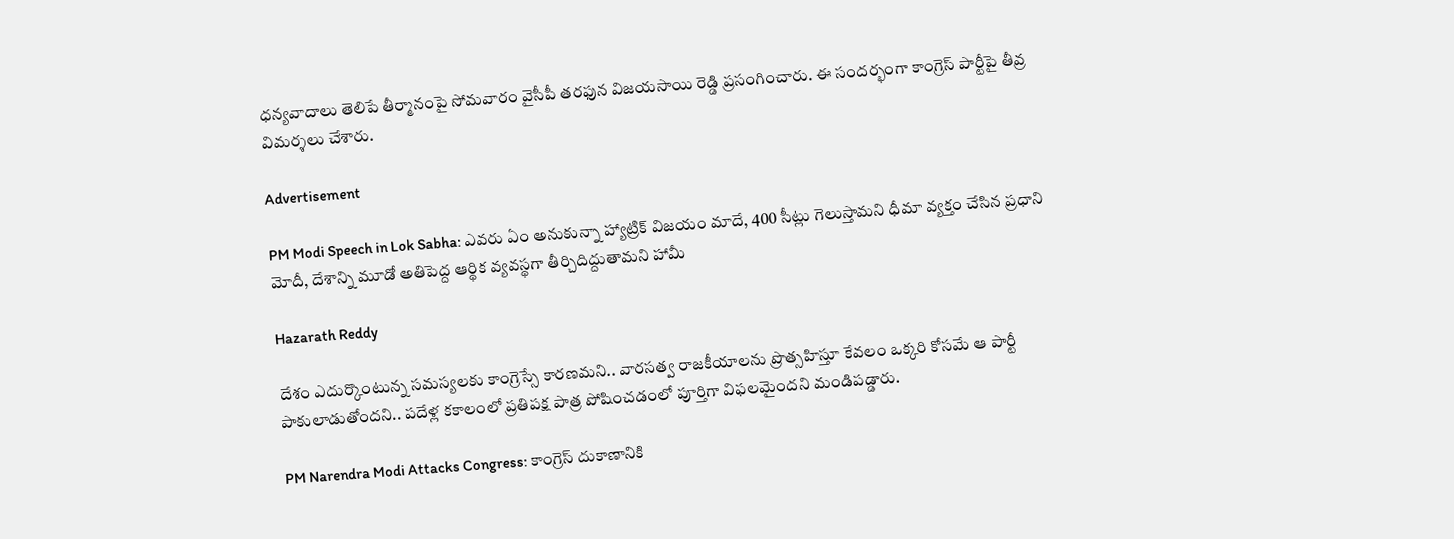ధన్యవాదాలు తెలిపే తీర్మానంపై సోమవారం వైసీపీ తరఫున విజయసాయి రెడ్డి ప్రసంగించారు. ఈ సందర్భంగా కాంగ్రెస్‌ పార్టీపై తీవ్ర విమర్శలు చేశారు.

Advertisement

PM Modi Speech in Lok Sabha: ఎవరు ఏం అనుకున్నా హ్యాట్రిక్ విజయం మాదే, 400 సీట్లు గెలుస్తామని ధీమా వ్యక్తం చేసిన ప్రధాని మోదీ, దేశాన్ని మూడో అతిపెద్ద ఆర్థిక వ్యవస్థగా తీర్చిదిద్దుతామని హామీ

Hazarath Reddy

దేశం ఎదుర్కొంటున్న సమస్యలకు కాంగ్రెస్సే కారణమని.. వారసత్వ రాజకీయాలను ప్రొత్సహిస్తూ కేవలం ఒక్కరి కోసమే ఆ పార్టీ పాకులాడుతోందని.. పదేళ్ల కకాలంలో ప్రతిపక్ష పాత్ర పోషించడంలో పూర్తిగా విఫలమైందని మండిపడ్డారు.

PM Narendra Modi Attacks Congress: కాంగ్రెస్ దుకాణానికి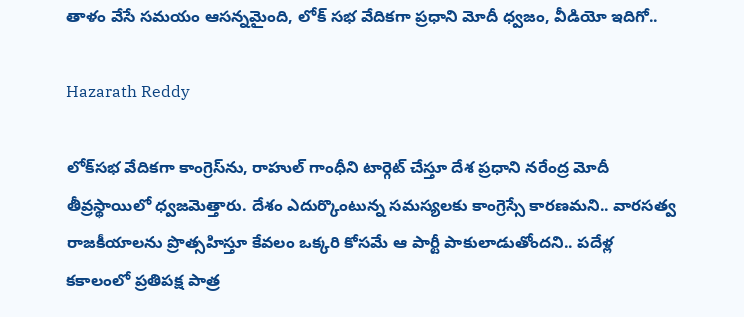తాళం వేసే సమయం ఆసన్నమైంది, లోక్ సభ వేదికగా ప్రధాని మోదీ ధ్వజం, వీడియో ఇదిగో..

Hazarath Reddy

లోక్‌సభ వేదికగా కాం‍గ్రెస్‌ను, రాహుల్‌ గాంధీని టార్గెట్‌ చేస్తూ దేశ ప్రధాని నరేంద్ర మోదీ తీవ్రస్థాయిలో ధ్వజమెత్తారు. దేశం ఎదుర్కొంటున్న సమస్యలకు కాంగ్రెస్సే కారణమని.. వారసత్వ రాజకీయాలను ప్రొత్సహిస్తూ కేవలం ఒక్కరి కోసమే ఆ పార్టీ పాకులాడుతోందని.. పదేళ్ల కకాలంలో ప్రతిపక్ష పాత్ర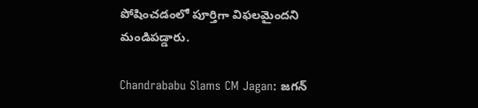పోషించడంలో పూర్తిగా విఫలమైందని మండిపడ్డారు.

Chandrababu Slams CM Jagan: జగన్‌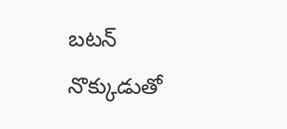బటన్‌ నొక్కుడుతో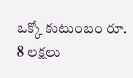ఒక్కో కుటుంబం రూ. 8 లక్షలు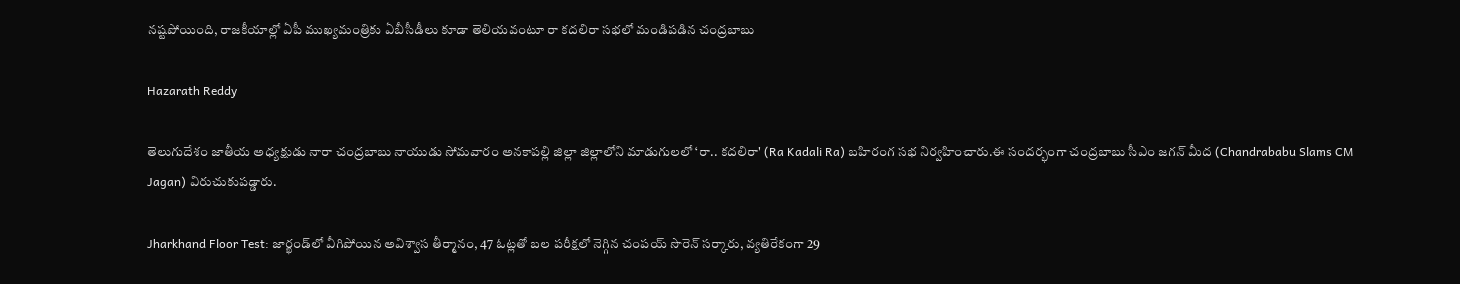నష్టపోయింది, రాజకీయాల్లో ఏపీ ముఖ్యమంత్రికు ఏబీసీడీలు కూడా తెలియవంటూ రా కదలిరా సభలో మండిపడిన చంద్రబాబు

Hazarath Reddy

తెలుగుదేశం జాతీయ అధ్యక్షుడు నారా చంద్రబాబు నాయుడు సోమవారం అనకాపల్లి జిల్లా జిల్లాలోని మాడుగులలో ‘రా.. కదలిరా' (Ra Kadali Ra) బహిరంగ సభ నిర్వహించారు.ఈ సందర్భంగా చంద్రబాబు సీఎం జగన్ మీద (Chandrababu Slams CM Jagan) విరుచుకుపడ్డారు.

Jharkhand Floor Test: జార్ఖండ్‌లో వీగిపోయిన అవిశ్వాస తీర్మానం, 47 ఓట్లతో బల పరీక్షలో నెగ్గిన చంపయ్ సొరెన్ సర్కారు, వ్యతిరేకంగా 29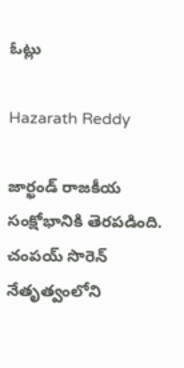ఓట్లు

Hazarath Reddy

జార్ఖండ్ రాజకీయ సంక్షోభానికి తెరపడింది. చంపయ్ సొరెన్ నేతృత్వంలోని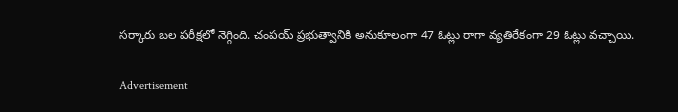సర్కారు బల పరీక్షలో నెగ్గింది. చంపయ్ ప్రభుత్వానికి అనుకూలంగా 47 ఓట్లు రాగా వ్యతిరేకంగా 29 ఓట్లు వచ్చాయి.

Advertisement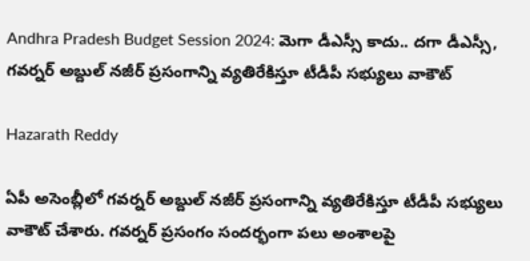Andhra Pradesh Budget Session 2024: మెగా డీఎస్సీ కాదు.. దగా డీఎస్సీ, గవర్నర్ అబ్దుల్ నజీర్ ప్రసంగాన్ని వ్యతిరేకిస్తూ టీడీపీ సభ్యులు వాకౌట్

Hazarath Reddy

ఏపీ అసెంబ్లీలో గవర్నర్ అబ్దుల్ నజీర్ ప్రసంగాన్ని వ్యతిరేకిస్తూ టీడీపీ సభ్యులు వాకౌట్ చేశారు. గవర్నర్ ప్రసంగం సందర్భంగా పలు అంశాలపై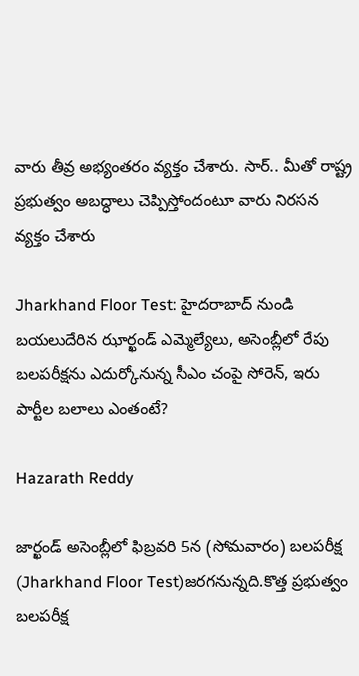వారు తీవ్ర అభ్యంతరం వ్యక్తం చేశారు. సార్.. మీతో రాష్ట్ర ప్రభుత్వం అబద్ధాలు చెప్పిస్తోందంటూ వారు నిరసన వ్యక్తం చేశారు

Jharkhand Floor Test: హైదరాబాద్ నుండి బయలుదేరిన ఝార్ఖండ్ ఎమ్మెల్యేలు, అసెంబ్లీలో రేపు బలపరీక్షను ఎదుర్కోనున్న సీఎం చంపై సోరెన్, ఇరు పార్టీల బలాలు ఎంతంటే?

Hazarath Reddy

జార్ఖండ్‌ అసెంబ్లీలో ఫిబ్రవరి 5న (సోమవారం) బలపరీక్ష (Jharkhand Floor Test)జరగనున్నది.కొత్త ప్రభుత్వం బలపరీక్ష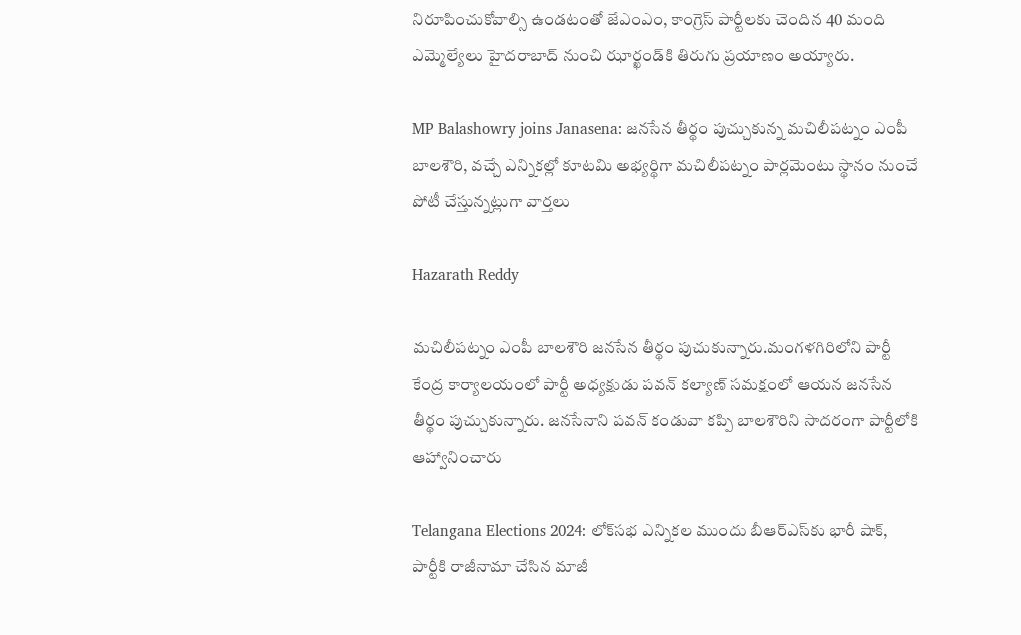నిరూపించుకోవాల్సి ఉండటంతో జేఎంఎం, కాంగ్రెస్ పార్టీలకు చెందిన 40 మంది ఎమ్మెల్యేలు హైదరాబాద్ నుంచి ఝార్ఖండ్‌కి తిరుగు ప్రయాణం అయ్యారు.

MP Balashowry joins Janasena: జనసేన తీర్థం పుచ్చుకున్న మచిలీపట్నం ఎంపీ బాలశౌరి, వచ్చే ఎన్నికల్లో కూటమి అభ్యర్థిగా మచిలీపట్నం పార్లమెంటు స్థానం నుంచే పోటీ చేస్తున్నట్లుగా వార్తలు

Hazarath Reddy

మచిలీపట్నం ఎంపీ బాలశౌరి జనసేన తీర్థం పుచుకున్నారు.మంగళగిరిలోని పార్టీ కేంద్ర కార్యాలయంలో పార్టీ అధ్యక్షుడు పవన్ కల్యాణ్ సమక్షంలో ఆయన జనసేన తీర్థం పుచ్చుకున్నారు. జనసేనాని పవన్ కండువా కప్పి బాలశౌరిని సాదరంగా పార్టీలోకి ఆహ్వానించారు

Telangana Elections 2024: లోక్‌సభ ఎన్నికల ముందు బీఆర్‌ఎస్‌కు భారీ షాక్‌, పార్టీకి రాజీనామా చేసిన మాజీ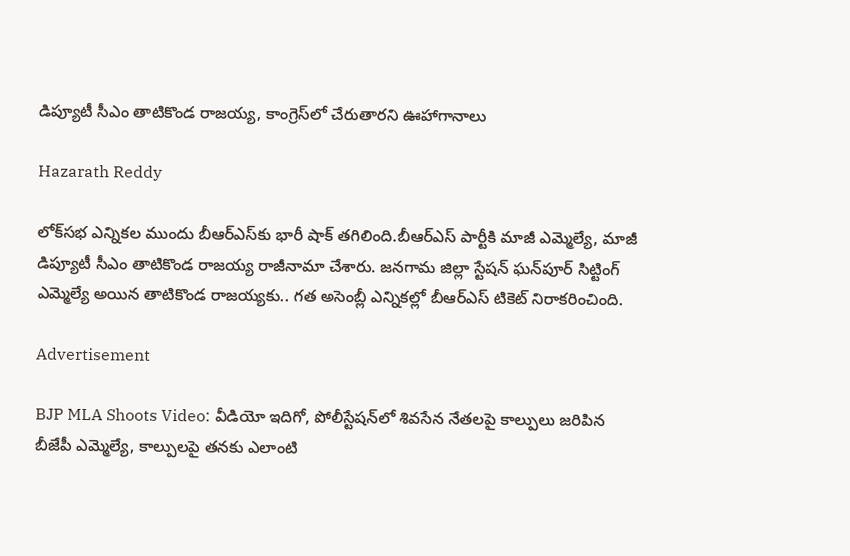డిప్యూటీ సీఎం తాటికొండ రాజయ్య, కాంగ్రెస్‌లో చేరుతారని ఊహాగానాలు

Hazarath Reddy

లోక్‌సభ ఎన్నికల ముందు బీఆర్‌ఎస్‌కు భారీ షాక్‌ తగిలింది.బీఆర్‌ఎస్‌ పార్టీకి మాజీ ఎమ్మెల్యే, మాజీ డిప్యూటీ సీఎం తాటికొండ రాజయ్య రాజీనామా చేశారు. జనగామ జిల్లా స్టేషన్‌ ఘన్‌పూర్‌ సిట్టింగ్‌ ఎమ్మెల్యే అయిన తాటికొండ రాజయ్యకు.. గత అసెంబ్లీ ఎన్నికల్లో బీఆర్‌ఎస్‌ టికెట్‌ నిరాకరించింది.

Advertisement

BJP MLA Shoots Video: వీడియో ఇదిగో, పోలీస్టేషన్‌లో శివసేన నేతలపై కాల్పులు జరిపిన బీజేపీ ఎమ్మెల్యే, కాల్పులపై తనకు ఎలాంటి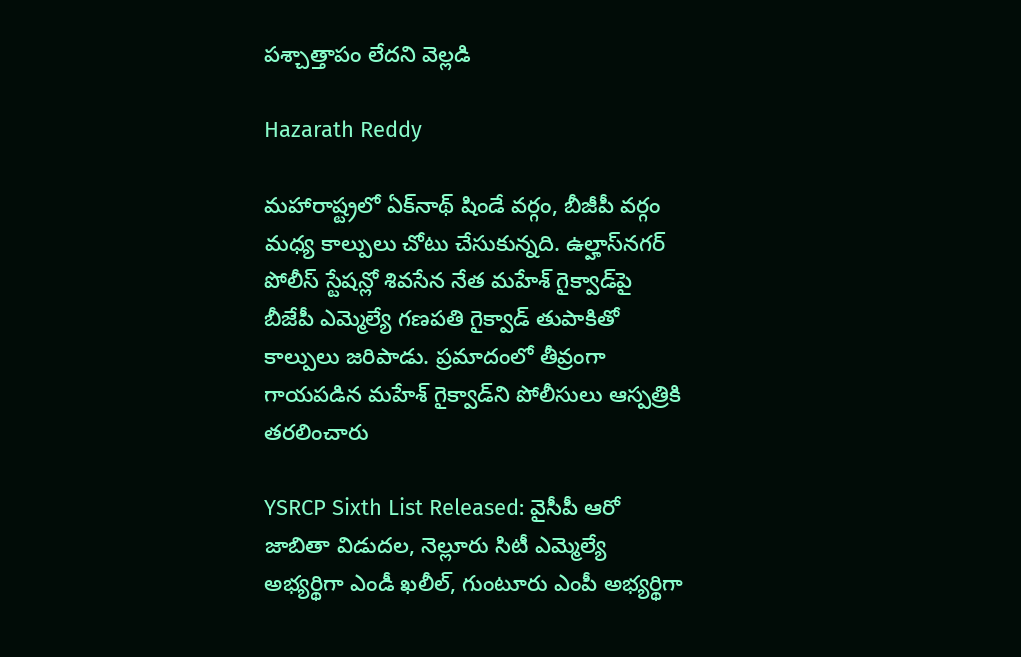పశ్చాత్తాపం లేదని వెల్లడి

Hazarath Reddy

మహారాష్ట్రలో ఏక్‌నాథ్‌ షిండే వర్గం, బీజీపీ వర్గం మధ్య కాల్పులు చోటు చేసుకున్నది. ఉల్హాస్‌నగర్ పోలీస్ స్టేషన్లో శివసేన నేత మహేశ్ గైక్వాడ్‌పై బీజేపీ ఎమ్మెల్యే గణపతి గైక్వాడ్‌ తుపాకితో కాల్పులు జరిపాడు. ప్రమాదంలో తీవ్రంగా గాయపడిన మహేశ్ గైక్వాడ్‌ని పోలీసులు ఆస్పత్రికి తరలించారు

YSRCP Sixth List Released: వైసీపీ ఆరో జాబితా విడుదల, నెల్లూరు సిటీ ఎమ్మెల్యే అభ్యర్థిగా ఎండీ ఖలీల్‌, గుంటూరు ఎంపీ అభ్యర్థిగా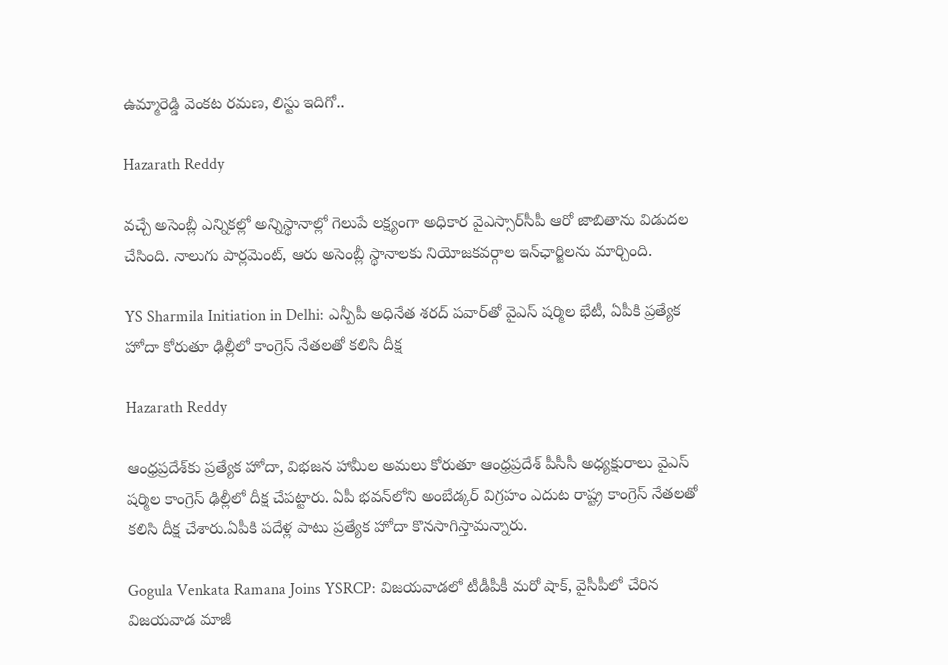ఉమ్మారెడ్డి వెంకట రమణ, లిస్టు ఇదిగో..

Hazarath Reddy

వచ్చే అసెంబ్లీ ఎన్నికల్లో అన్నిస్థానాల్లో గెలుపే లక్ష్యంగా అధికార వైఎస్సార్‌సీపీ ఆరో జాబితాను విడుదల చేసింది. నాలుగు పార్లమెంట్‌, ఆరు అసెంబ్లీ స్థానాలకు నియోజకవర్గాల ఇన్‌ఛార్జిలను మార్చింది.

YS Sharmila Initiation in Delhi: ఎన్పీపీ అధినేత శరద్‌ పవార్‌తో వైఎస్‌ షర్మిల భేటీ, ఏపీకి ప్రత్యేక హోదా కోరుతూ ఢిల్లీలో కాంగ్రెస్ నేతలతో కలిసి దీక్ష

Hazarath Reddy

ఆంధ్రప్రదేశ్‌కు ప్రత్యేక హోదా, విభజన హామీల అమలు కోరుతూ ఆంధ్రప్రదేశ్‌ పీసీసీ అధ్యక్షురాలు వైఎస్‌ షర్మిల కాంగ్రెస్ ఢిల్లీలో దీక్ష చేపట్టారు. ఏపీ భవన్‌లోని అంబేడ్కర్‌ విగ్రహం ఎదుట రాష్ట్ర కాంగ్రెస్‌ నేతలతో కలిసి దీక్ష చేశారు.ఏపీకి పదేళ్ల పాటు ప్రత్యేక హోదా కొనసాగిస్తామన్నారు.

Gogula Venkata Ramana Joins YSRCP: విజయవాడలో టీడీపీకీ మరో షాక్, వైసీపీలో చేరిన విజయవాడ మాజీ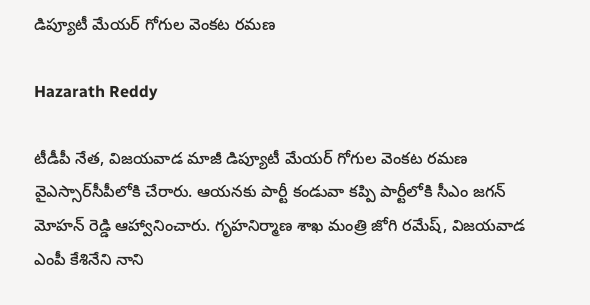డిప్యూటీ మేయర్‌ గోగుల వెంకట రమణ

Hazarath Reddy

టీడీపీ నేత, విజయవాడ మాజీ డిప్యూటీ మేయర్‌ గోగుల వెంకట రమణ వైఎస్సార్‌సీపీలోకి చేరారు. ఆయనకు పార్టీ కండువా కప్పి పార్టీలోకి సీఎం జగన్‌ మోహన్ రెడ్డి ఆహ్వానించారు. గృహనిర్మాణ శాఖ మంత్రి జోగి రమేష్, విజయవాడ ఎంపీ కేశినేని నాని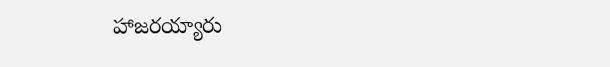హాజరయ్యారు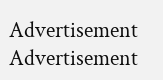Advertisement
Advertisement